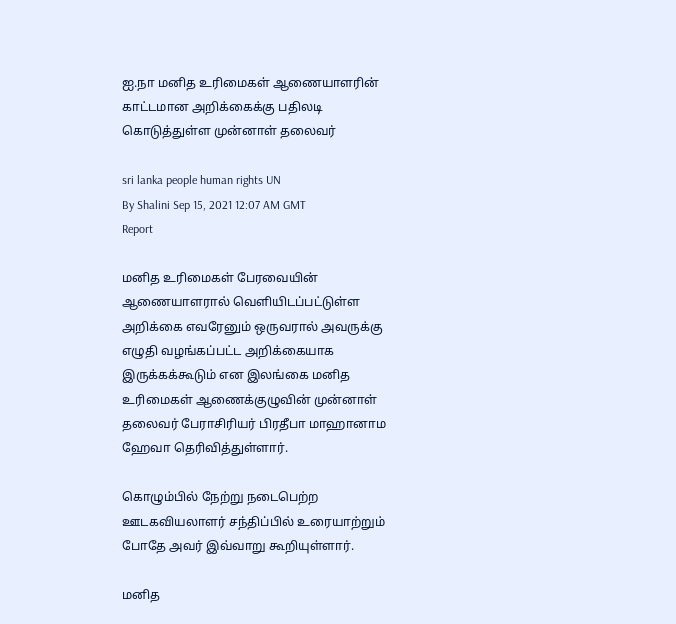ஐ.நா மனித உரிமைகள் ஆணையாளரின் காட்டமான அறிக்கைக்கு பதிலடி கொடுத்துள்ள முன்னாள் தலைவர்

sri lanka people human rights UN
By Shalini Sep 15, 2021 12:07 AM GMT
Report

மனித உரிமைகள் பேரவையின் ஆணையாளரால் வெளியிடப்பட்டுள்ள அறிக்கை எவரேனும் ஒருவரால் அவருக்கு எழுதி வழங்கப்பட்ட அறிக்கையாக இருக்கக்கூடும் என இலங்கை மனித உரிமைகள் ஆணைக்குழுவின் முன்னாள் தலைவர் பேராசிரியர் பிரதீபா மாஹானாம ஹேவா தெரிவித்துள்ளார்.

கொழும்பில் நேற்று நடைபெற்ற ஊடகவியலாளர் சந்திப்பில் உரையாற்றும் போதே அவர் இவ்வாறு கூறியுள்ளார்.

மனித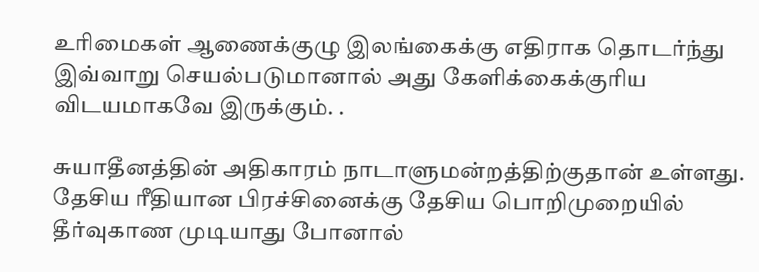உரிமைகள் ஆணைக்குழு இலங்கைக்கு எதிராக தொடர்ந்து இவ்வாறு செயல்படுமானால் அது கேளிக்கைக்குரிய விடயமாகவே இருக்கும். .

சுயாதீனத்தின் அதிகாரம் நாடாளுமன்றத்திற்குதான் உள்ளது. தேசிய ரீதியான பிரச்சினைக்கு தேசிய பொறிமுறையில் தீர்வுகாண முடியாது போனால்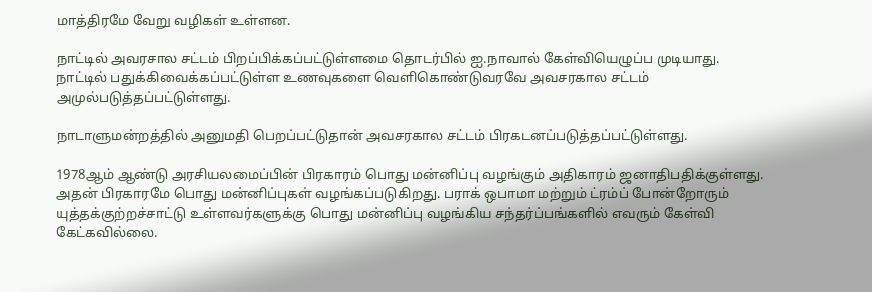மாத்திரமே வேறு வழிகள் உள்ளன.

நாட்டில் அவரசால சட்டம் பிறப்பிக்கப்பட்டுள்ளமை தொடர்பில் ஐ.நாவால் கேள்வியெழுப்ப முடியாது. நாட்டில் பதுக்கிவைக்கப்பட்டுள்ள உணவுகளை வெளிகொண்டுவரவே அவசரகால சட்டம் அமுல்படுத்தப்பட்டுள்ளது.

நாடாளுமன்றத்தில் அனுமதி பெறப்பட்டுதான் அவசரகால சட்டம் பிரகடனப்படுத்தப்பட்டுள்ளது.

1978ஆம் ஆண்டு அரசியலமைப்பின் பிரகாரம் பொது மன்னிப்பு வழங்கும் அதிகாரம் ஜனாதிபதிக்குள்ளது. அதன் பிரகாரமே பொது மன்னிப்புகள் வழங்கப்படுகிறது. பராக் ஒபாமா மற்றும் ட்ரம்ப் போன்றோரும் யுத்தக்குற்றச்சாட்டு உள்ளவர்களுக்கு பொது மன்னிப்பு வழங்கிய சந்தர்ப்பங்களில் எவரும் கேள்வி கேட்கவில்லை.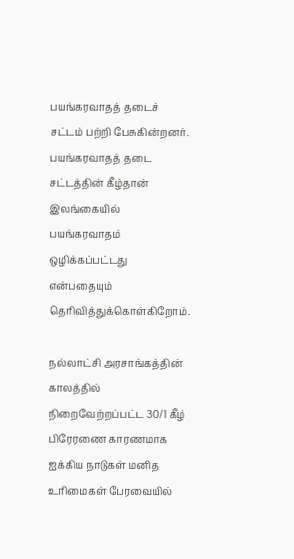பயங்கரவாதத் தடைச் சட்டம் பற்றி பேசுகின்றனர். பயங்கரவாதத் தடை சட்டத்தின் கீழ்தான் இலங்கையில் பயங்கரவாதம் ஒழிக்கப்பட்டது என்பதையும் தெரிவித்துக்கொள்கிறோம்.

நல்லாட்சி அரசாங்கத்தின் காலத்தில் நிறைவேற்றப்பட்ட 30/1 கீழ் பிரேரணை காரணமாக ஐக்கிய நாடுகள் மனித உரிமைகள் பேரவையில்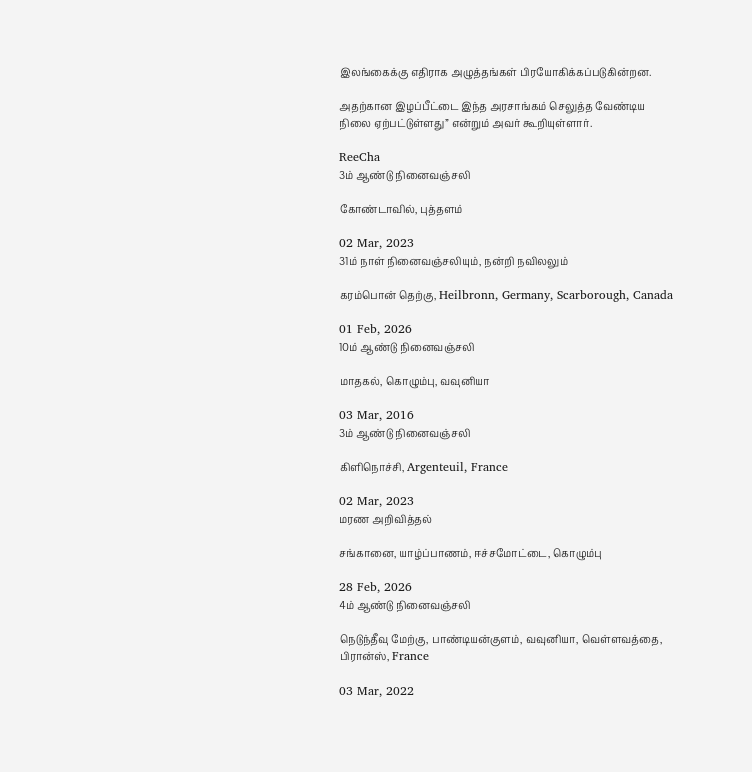இலங்கைக்கு எதிராக அழுத்தங்கள் பிரயோகிக்கப்படுகின்றன.

அதற்கான இழப்பீட்டை இந்த அரசாங்கம் செலுத்த வேண்டிய நிலை ஏற்பட்டுள்ளது” என்றும் அவர் கூறியுள்ளார்.

ReeCha
3ம் ஆண்டு நினைவஞ்சலி

கோண்டாவில், புத்தளம்

02 Mar, 2023
31ம் நாள் நினைவஞ்சலியும், நன்றி நவிலலும்

கரம்பொன் தெற்கு, Heilbronn, Germany, Scarborough, Canada

01 Feb, 2026
10ம் ஆண்டு நினைவஞ்சலி

மாதகல், கொழும்பு, வவுனியா

03 Mar, 2016
3ம் ஆண்டு நினைவஞ்சலி

கிளிநொச்சி, Argenteuil, France

02 Mar, 2023
மரண அறிவித்தல்

சங்கானை, யாழ்ப்பாணம், ஈச்சமோட்டை, கொழும்பு

28 Feb, 2026
4ம் ஆண்டு நினைவஞ்சலி

நெடுந்தீவு மேற்கு, பாண்டியன்குளம், வவுனியா, வெள்ளவத்தை, பிரான்ஸ், France

03 Mar, 2022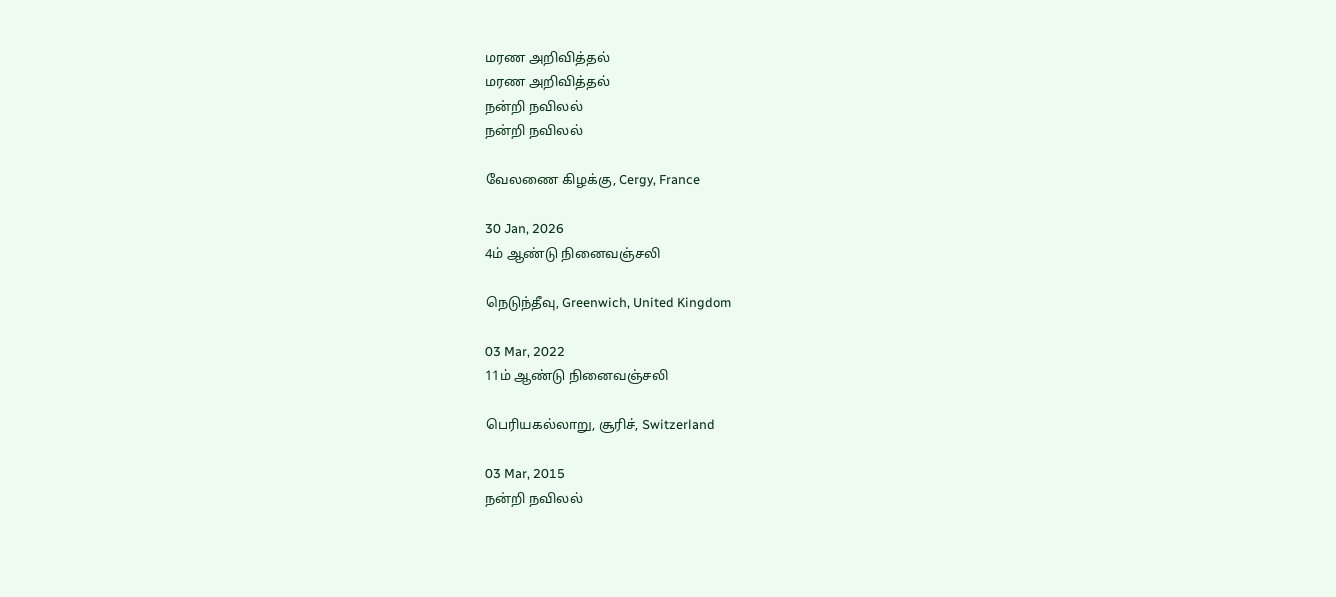மரண அறிவித்தல்
மரண அறிவித்தல்
நன்றி நவிலல்
நன்றி நவிலல்

வேலணை கிழக்கு, Cergy, France

30 Jan, 2026
4ம் ஆண்டு நினைவஞ்சலி

நெடுந்தீவு, Greenwich, United Kingdom

03 Mar, 2022
11ம் ஆண்டு நினைவஞ்சலி

பெரியகல்லாறு, சூரிச், Switzerland

03 Mar, 2015
நன்றி நவிலல்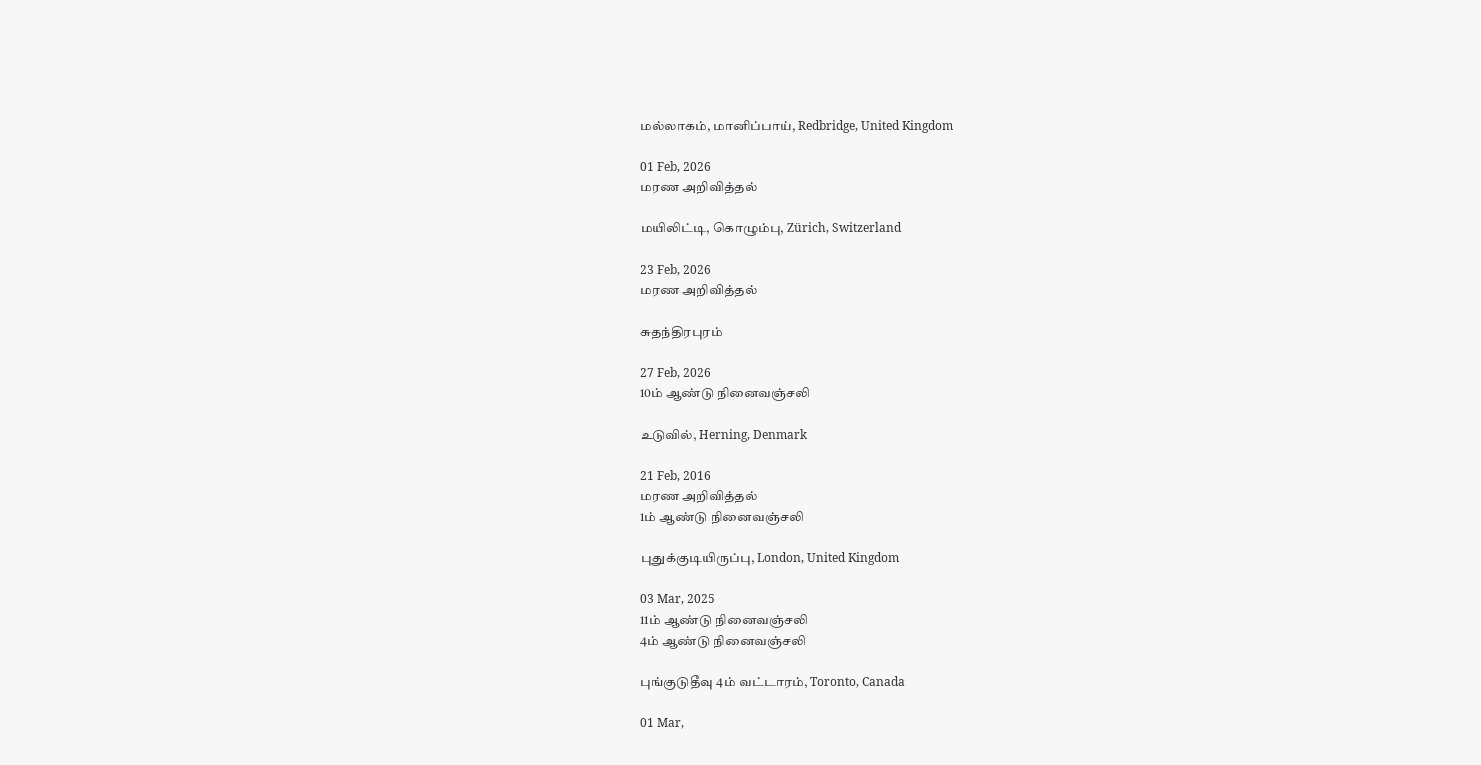மல்லாகம், மானிப்பாய், Redbridge, United Kingdom

01 Feb, 2026
மரண அறிவித்தல்

மயிலிட்டி, கொழும்பு, Zürich, Switzerland

23 Feb, 2026
மரண அறிவித்தல்

சுதந்திரபுரம்

27 Feb, 2026
10ம் ஆண்டு நினைவஞ்சலி

உடுவில், Herning, Denmark

21 Feb, 2016
மரண அறிவித்தல்
1ம் ஆண்டு நினைவஞ்சலி

புதுக்குடியிருப்பு, London, United Kingdom

03 Mar, 2025
11ம் ஆண்டு நினைவஞ்சலி
4ம் ஆண்டு நினைவஞ்சலி

புங்குடுதீவு 4ம் வட்டாரம், Toronto, Canada

01 Mar,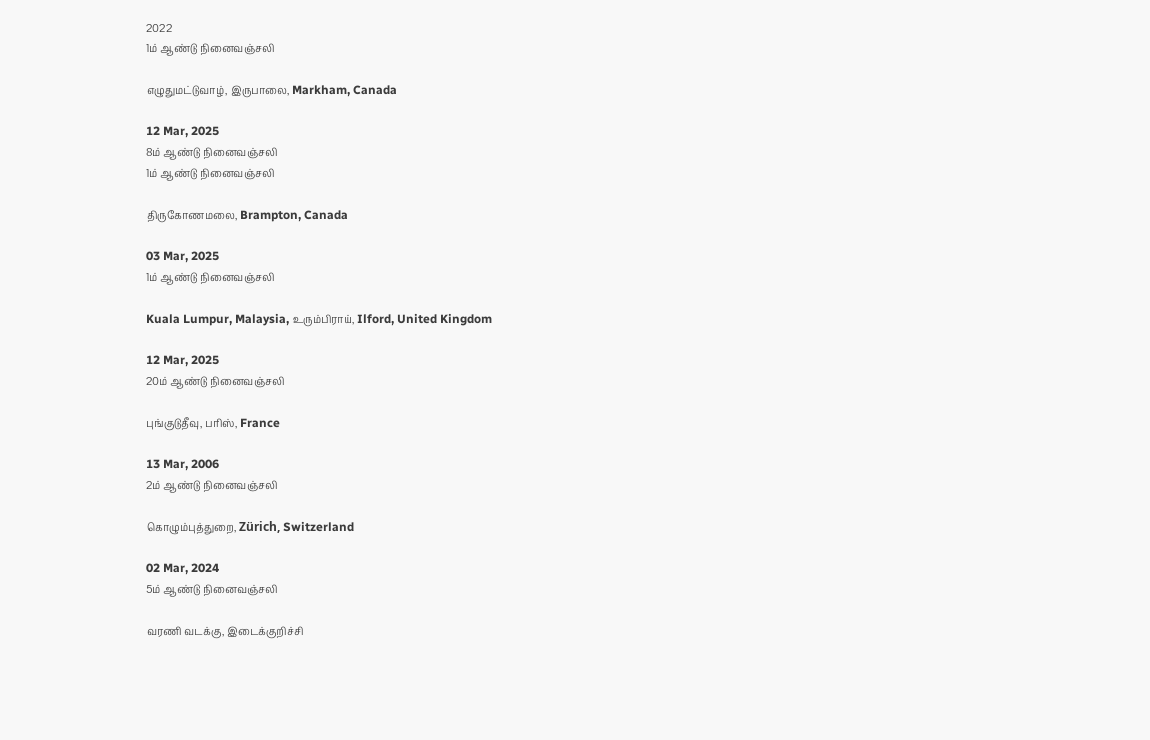2022
1ம் ஆண்டு நினைவஞ்சலி

எழுதுமட்டுவாழ், இருபாலை, Markham, Canada

12 Mar, 2025
8ம் ஆண்டு நினைவஞ்சலி
1ம் ஆண்டு நினைவஞ்சலி

திருகோணமலை, Brampton, Canada

03 Mar, 2025
1ம் ஆண்டு நினைவஞ்சலி

Kuala Lumpur, Malaysia, உரும்பிராய், Ilford, United Kingdom

12 Mar, 2025
20ம் ஆண்டு நினைவஞ்சலி

புங்குடுதீவு, பரிஸ், France

13 Mar, 2006
2ம் ஆண்டு நினைவஞ்சலி

கொழும்புத்துறை, Zürich, Switzerland

02 Mar, 2024
5ம் ஆண்டு நினைவஞ்சலி

வரணி வடக்கு, இடைக்குறிச்சி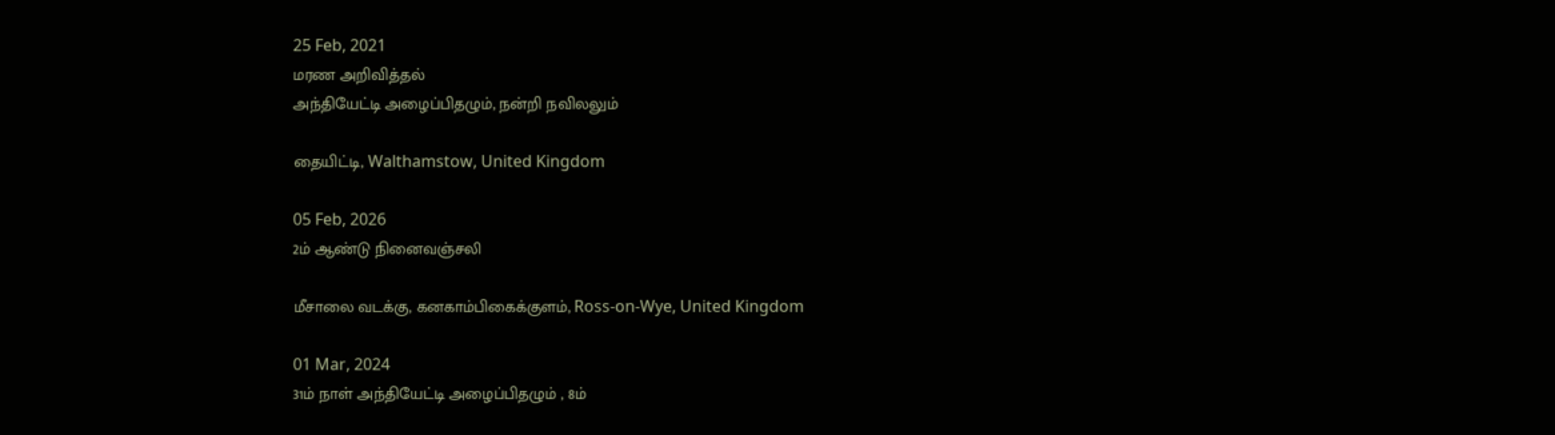25 Feb, 2021
மரண அறிவித்தல்
அந்தியேட்டி அழைப்பிதழும், நன்றி நவிலலும்

தையிட்டி, Walthamstow, United Kingdom

05 Feb, 2026
2ம் ஆண்டு நினைவஞ்சலி

மீசாலை வடக்கு, கனகாம்பிகைக்குளம், Ross-on-Wye, United Kingdom

01 Mar, 2024
31ம் நாள் அந்தியேட்டி அழைப்பிதழும் , 8ம்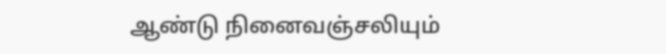ஆண்டு நினைவஞ்சலியும்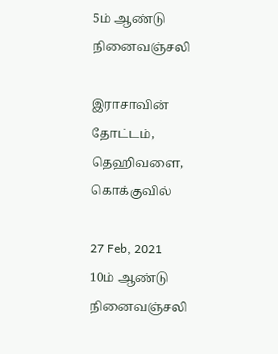5ம் ஆண்டு நினைவஞ்சலி

இராசாவின் தோட்டம், தெஹிவளை, கொக்குவில்

27 Feb, 2021
10ம் ஆண்டு நினைவஞ்சலி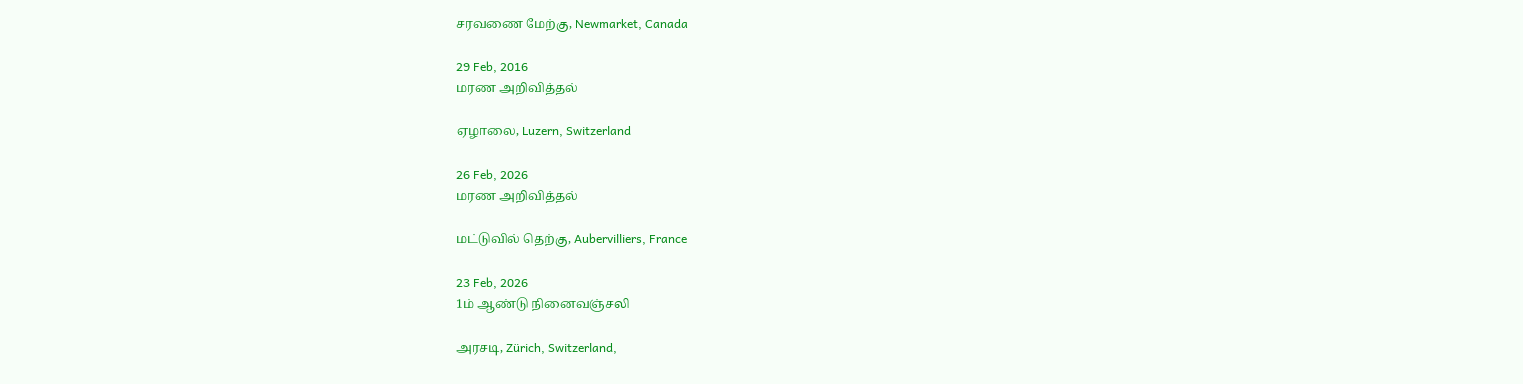சரவணை மேற்கு, Newmarket, Canada

29 Feb, 2016
மரண அறிவித்தல்

ஏழாலை, Luzern, Switzerland

26 Feb, 2026
மரண அறிவித்தல்

மட்டுவில் தெற்கு, Aubervilliers, France

23 Feb, 2026
1ம் ஆண்டு நினைவஞ்சலி

அரசடி, Zürich, Switzerland,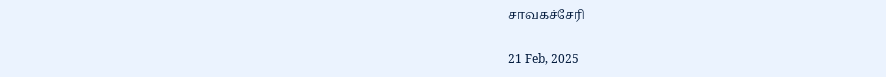சாவகச்சேரி

21 Feb, 2025